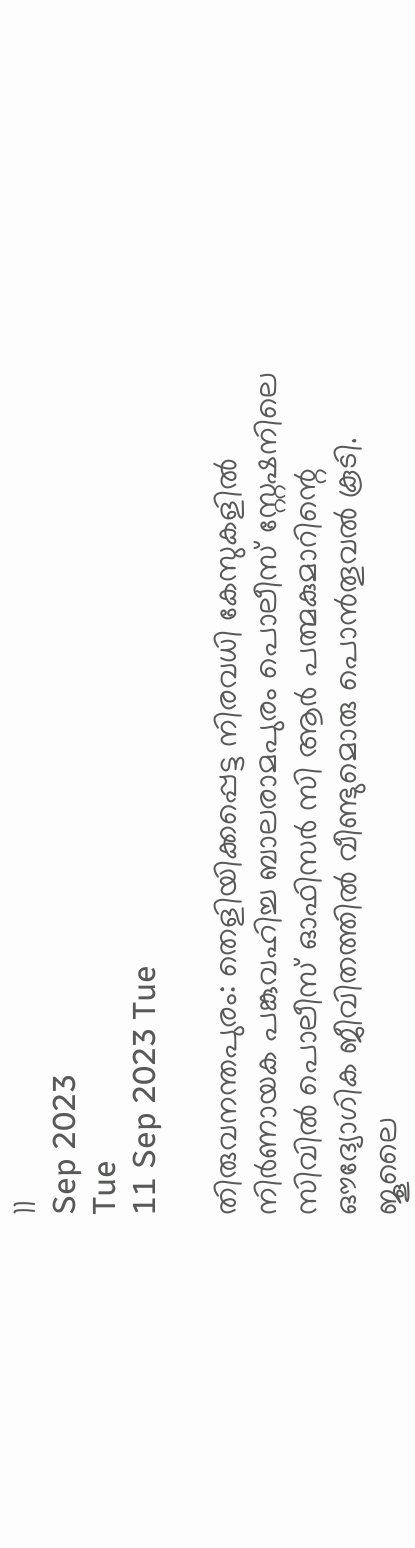11
Sep 2023
Tue
11 Sep 2023 Tue

തിരുവനന്തപുരം: തെളിയിക്കപ്പെട്ട നിരവധി കേസുകളില്‍ നിര്‍ണായക പങ്കുവഹിച്ച ബാലരാമപുരം പൊലീസ് സ്റ്റേഷനിലെ സിവില്‍ പൊലീസ് ഓഫിസര്‍ സി ആര്‍ പത്മകുമാറിന്റെ ഔദ്യോഗിക ജീവിതത്തില്‍ വീണ്ടുമൊരു പൊന്‍തൂവല്‍ കൂടി. ജൂലൈ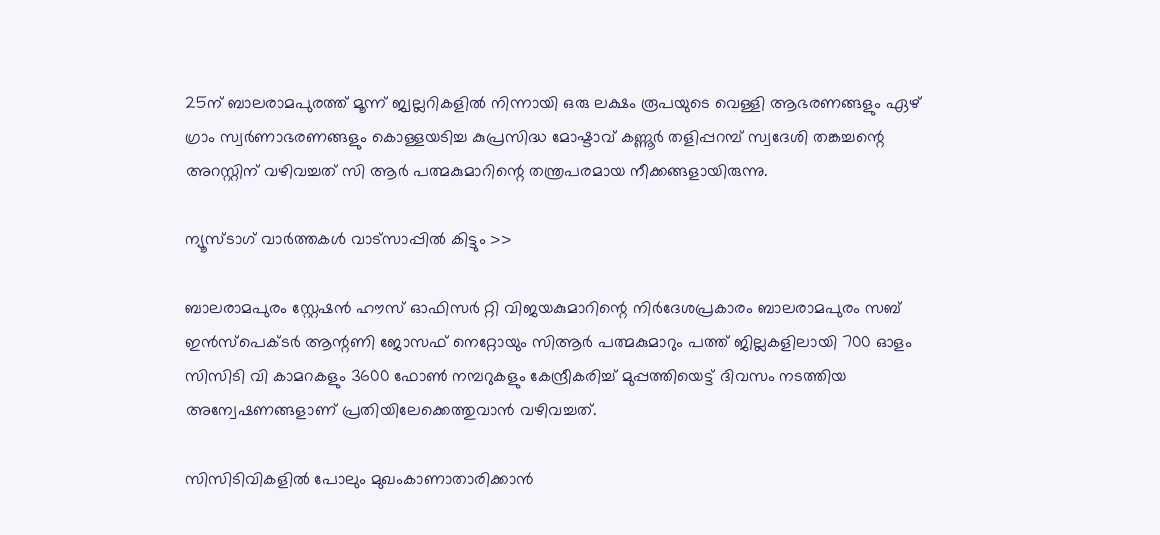25ന് ബാലരാമപുരത്ത് മൂന്ന് ജ്വല്ലറികളില്‍ നിന്നായി ഒരു ലക്ഷം രൂപയുടെ വെള്ളി ആഭരണങ്ങളും ഏഴ് ഗ്രാം സ്വര്‍ണാഭരണങ്ങളും കൊള്ളയടിച്ച കുപ്രസിദ്ധ മോഷ്ടാവ് കണ്ണൂര്‍ തളിപ്പറമ്പ് സ്വദേശി തങ്കച്ചന്റെ അറസ്റ്റിന് വഴിവച്ചത് സി ആര്‍ പത്മകുമാറിന്റെ തന്ത്രപരമായ നീക്കങ്ങളായിരുന്നു.

ന്യൂസ്ടാഗ് വാര്‍ത്തകള്‍ വാട്‌സാപ്പില്‍ കിട്ടും >>

ബാലരാമപുരം സ്റ്റേഷന്‍ ഹൗസ് ഓഫിസര്‍ റ്റി വിജയകുമാറിന്റെ നിര്‍ദേശപ്രകാരം ബാലരാമപുരം സബ് ഇന്‍സ്‌പെക്ടര്‍ ആന്റണി ജോസഫ് നെറ്റോയും സിആര്‍ പത്മകുമാറും പത്ത് ജില്ലകളിലായി 700 ഓളം സിസിടി വി കാമറകളും 3600 ഫോണ്‍ നമ്പറുകളും കേന്ദ്രീകരിച്ച് മുപ്പത്തിയെട്ട് ദിവസം നടത്തിയ അന്വേഷണങ്ങളാണ് പ്രതിയിലേക്കെത്തുവാന്‍ വഴിവച്ചത്.

സിസിടിവികളില്‍ പോലും മുഖംകാണാതാരിക്കാന്‍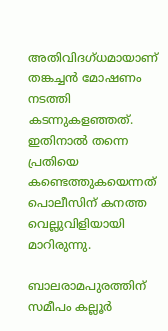അതിവിദഗ്ധമായാണ് തങ്കച്ചന്‍ മോഷണം നടത്തി കടന്നുകളഞ്ഞത്. ഇതിനാല്‍ തന്നെ പ്രതിയെ കണ്ടെത്തുകയെന്നത് പൊലീസിന് കനത്ത വെല്ലുവിളിയായി മാറിരുന്നു.

ബാലരാമപുരത്തിന് സമീപം കല്ലൂര്‍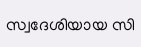സ്വദേശിയായ സി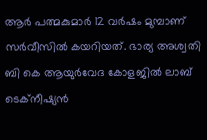ആര്‍ പത്മകുമാര്‍ 12 വര്‍ഷം മുമ്പാണ് സര്‍വീസില്‍ കയറിയത്. ഭാര്യ അശ്വതി ബി കെ ആയുര്‍വേദ കോളജില്‍ ലാബ് ടെക്‌നീഷ്യന്‍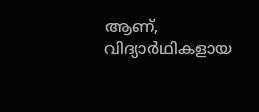ആണ്, വിദ്യാര്‍ഥികളായ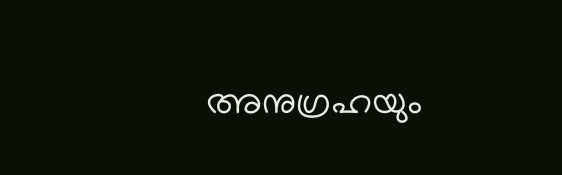അനുഗ്രഹയും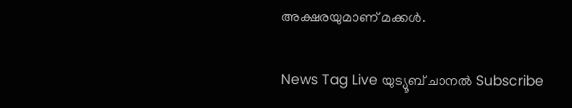അക്ഷരയുമാണ് മക്കള്‍.

News Tag Live യുട്യൂബ് ചാനല്‍ Subscribe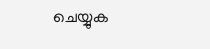ചെയ്യുക